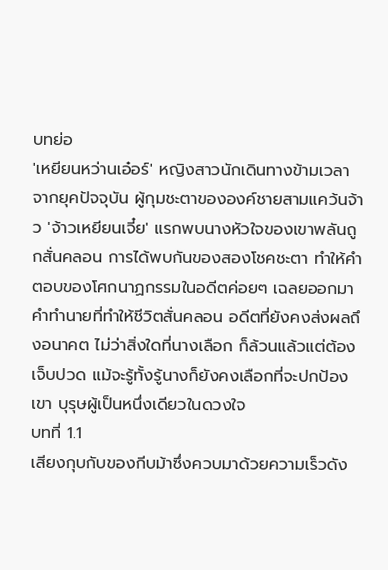บทย่อ
'เหยียนหว่านเอ๋อร์' หญิงสาวนักเดินทางข้ามเวลาจากยุคปัจจุบัน ผู้กุมชะตาขององค์ชายสามแคว้นจ้าว 'จ้าวเหยียนเจี๋ย' แรกพบนางหัวใจของเขาพลันถูกสั่นคลอน การได้พบกันของสองโชคชะตา ทำให้คำตอบของโศกนาฏกรรมในอดีตค่อยๆ เฉลยออกมา คำทำนายที่ทำให้ชีวิตสั่นคลอน อดีตที่ยังคงส่งผลถึงอนาคต ไม่ว่าสิ่งใดที่นางเลือก ก็ล้วนแล้วแต่ต้องเจ็บปวด แม้จะรู้ทั้งรู้นางก็ยังคงเลือกที่จะปกป้องเขา บุรุษผู้เป็นหนึ่งเดียวในดวงใจ
บทที่ 1.1
เสียงกุบกับของกีบม้าซึ่งควบมาด้วยความเร็วดัง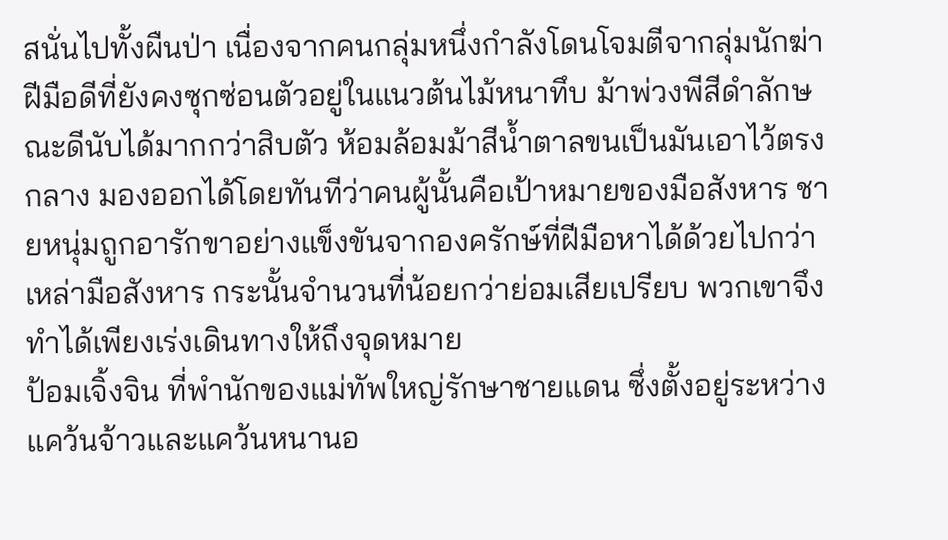สนั่นไปทั้งผืนป่า เนื่องจากคนกลุ่มหนึ่งกำลังโดนโจมตีจากลุ่มนักฆ่าฝีมือดีที่ยังคงซุกซ่อนตัวอยู่ในแนวต้นไม้หนาทึบ ม้าพ่วงพีสีดำลักษณะดีนับได้มากกว่าสิบตัว ห้อมล้อมม้าสีน้ำตาลขนเป็นมันเอาไว้ตรงกลาง มองออกได้โดยทันทีว่าคนผู้นั้นคือเป้าหมายของมือสังหาร ชายหนุ่มถูกอารักขาอย่างแข็งขันจากองครักษ์ที่ฝีมือหาได้ด้วยไปกว่าเหล่ามือสังหาร กระนั้นจำนวนที่น้อยกว่าย่อมเสียเปรียบ พวกเขาจึงทำได้เพียงเร่งเดินทางให้ถึงจุดหมาย
ป้อมเจิ้งจิน ที่พำนักของแม่ทัพใหญ่รักษาชายแดน ซึ่งตั้งอยู่ระหว่างแคว้นจ้าวและแคว้นหนานอ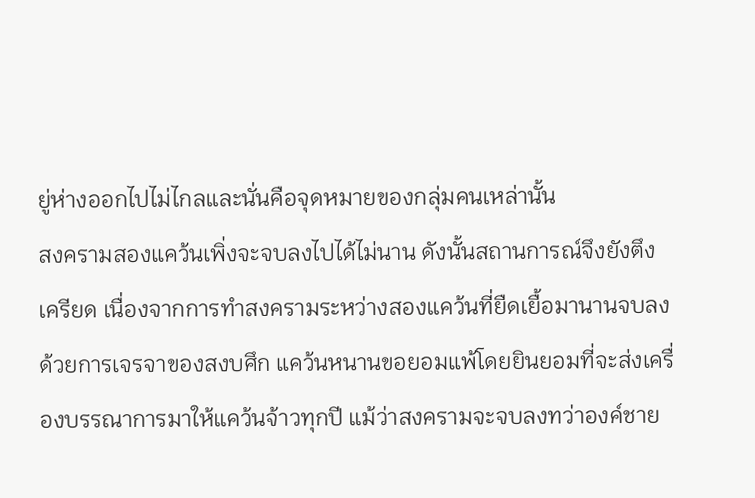ยู่ห่างออกไปไม่ไกลและนั่นคือจุดหมายของกลุ่มคนเหล่านั้น
สงครามสองแคว้นเพิ่งจะจบลงไปได้ไม่นาน ดังนั้นสถานการณ์จึงยังตึงเครียด เนื่องจากการทำสงครามระหว่างสองแคว้นที่ยืดเยื้อมานานจบลงด้วยการเจรจาของสงบศึก แคว้นหนานขอยอมแพ้โดยยินยอมที่จะส่งเครื่องบรรณาการมาให้แคว้นจ้าวทุกปี แม้ว่าสงครามจะจบลงทว่าองค์ชาย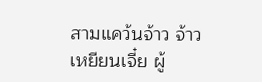สามแคว้นจ้าว จ้าวเหยียนเจี๋ย ผู้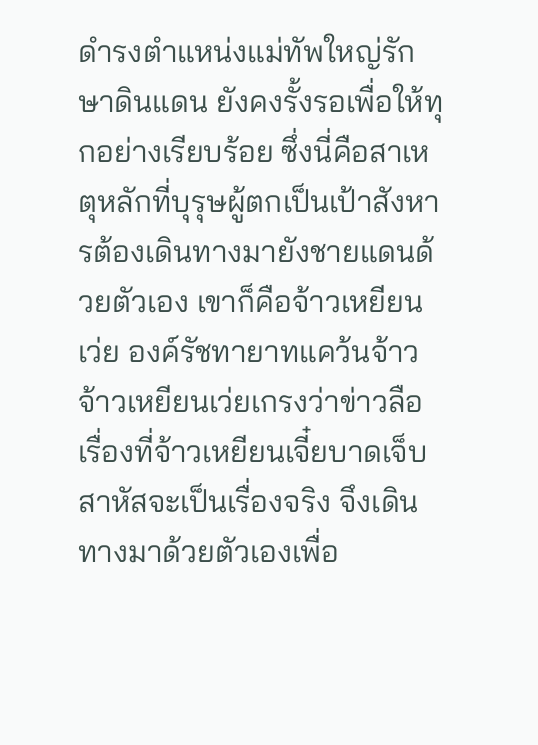ดำรงตำแหน่งแม่ทัพใหญ่รักษาดินแดน ยังคงรั้งรอเพื่อให้ทุกอย่างเรียบร้อย ซึ่งนี่คือสาเหตุหลักที่บุรุษผู้ตกเป็นเป้าสังหารต้องเดินทางมายังชายแดนด้วยตัวเอง เขาก็คือจ้าวเหยียนเว่ย องค์รัชทายาทแคว้นจ้าว จ้าวเหยียนเว่ยเกรงว่าข่าวลือเรื่องที่จ้าวเหยียนเจี๋ยบาดเจ็บสาหัสจะเป็นเรื่องจริง จึงเดินทางมาด้วยตัวเองเพื่อ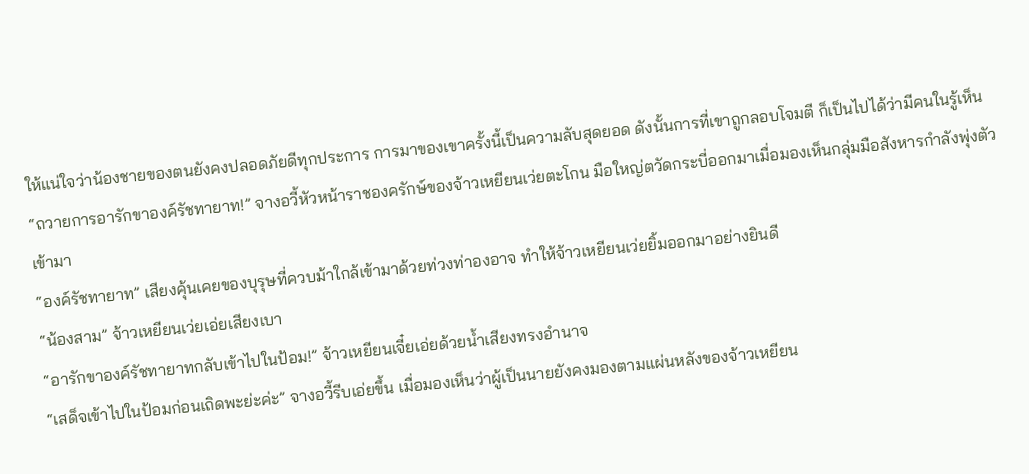ให้แน่ใจว่าน้องชายของตนยังคงปลอดภัยดีทุกประการ การมาของเขาครั้งนี้เป็นความลับสุดยอด ดังนั้นการที่เขาถูกลอบโจมตี ก็เป็นไปได้ว่ามีคนในรู้เห็น
“ถวายการอารักขาองค์รัชทายาท!” จางอวี้หัวหน้าราชองครักษ์ของจ้าวเหยียนเว่ยตะโกน มือใหญ่ตวัดกระบี่ออกมาเมื่อมองเห็นกลุ่มมือสังหารกำลังพุ่งตัวเข้ามา
“องค์รัชทายาท” เสียงคุ้นเคยของบุรุษที่ควบม้าใกล้เข้ามาด้วยท่วงท่าองอาจ ทำให้จ้าวเหยียนเว่ยยิ้มออกมาอย่างยินดี
“น้องสาม” จ้าวเหยียนเว่ยเอ่ยเสียงเบา
“อารักขาองค์รัชทายาทกลับเข้าไปในป้อม!” จ้าวเหยียนเจี๋ยเอ่ยด้วยน้ำเสียงทรงอำนาจ
“เสด็จเข้าไปในป้อมก่อนเถิดพะย่ะค่ะ” จางอวี้รีบเอ่ยขึ้น เมื่อมองเห็นว่าผู้เป็นนายยังคงมองตามแผ่นหลังของจ้าวเหยียน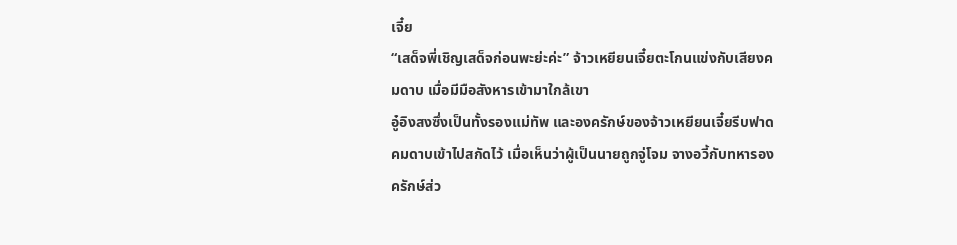เจี๋ย
“เสด็จพี่เชิญเสด็จก่อนพะย่ะค่ะ” จ้าวเหยียนเจี๋ยตะโกนแข่งกับเสียงคมดาบ เมื่อมีมือสังหารเข้ามาใกล้เขา
อู๋อิงสงซึ่งเป็นทั้งรองแม่ทัพ และองครักษ์ของจ้าวเหยียนเจี๋ยรีบฟาดคมดาบเข้าไปสกัดไว้ เมื่อเห็นว่าผู้เป็นนายถูกจู่โจม จางอวี้กับทหารองครักษ์ส่ว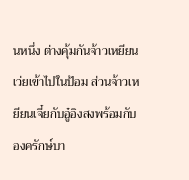นหนึ่ง ต่างคุ้มกันจ้าวเหยียนเว่ยเข้าไปในป้อม ส่วนจ้าวเหยียนเจี๋ยกับอู๋อิงสงพร้อมกับองครักษ์บา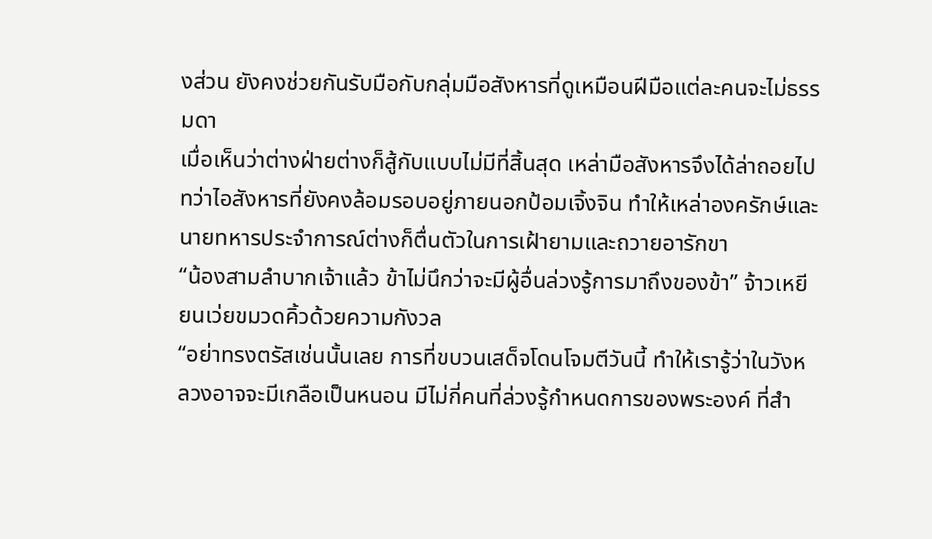งส่วน ยังคงช่วยกันรับมือกับกลุ่มมือสังหารที่ดูเหมือนฝีมือแต่ละคนจะไม่ธรรมดา
เมื่อเห็นว่าต่างฝ่ายต่างก็สู้กับแบบไม่มีที่สิ้นสุด เหล่ามือสังหารจึงได้ล่าถอยไป ทว่าไอสังหารที่ยังคงล้อมรอบอยู่ภายนอกป้อมเจิ้งจิน ทำให้เหล่าองครักษ์และนายทหารประจำการณ์ต่างก็ตื่นตัวในการเฝ้ายามและถวายอารักขา
“น้องสามลำบากเจ้าแล้ว ข้าไม่นึกว่าจะมีผู้อื่นล่วงรู้การมาถึงของข้า” จ้าวเหยียนเว่ยขมวดคิ้วด้วยความกังวล
“อย่าทรงตรัสเช่นนั้นเลย การที่ขบวนเสด็จโดนโจมตีวันนี้ ทำให้เรารู้ว่าในวังหลวงอาจจะมีเกลือเป็นหนอน มีไม่กี่คนที่ล่วงรู้กำหนดการของพระองค์ ที่สำ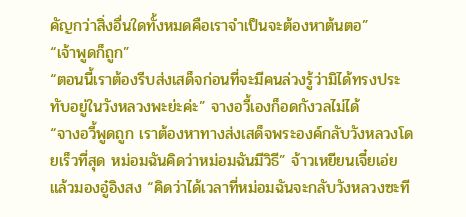คัญกว่าสิ่งอื่นใดทั้งหมดคือเราจำเป็นจะต้องหาต้นตอ”
“เจ้าพูดก็ถูก”
“ตอนนี้เราต้องรีบส่งเสด็จก่อนที่จะมีคนล่วงรู้ว่ามิได้ทรงประทับอยู่ในวังหลวงพะย่ะค่ะ” จางอวี้เองก็อดกังวลไม่ได้
“จางอวี้พูดถูก เราต้องหาทางส่งเสด็จพระองค์กลับวังหลวงโดยเร็วที่สุด หม่อมฉันคิดว่าหม่อมฉันมีวิธี” จ้าวเหยียนเจี๋ยเอ่ยแล้วมองอู๋อิงสง “คิดว่าได้เวลาที่หม่อมฉันจะกลับวังหลวงซะที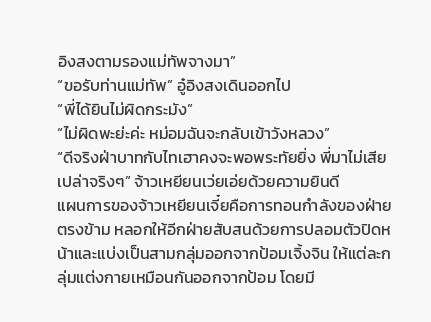อิงสงตามรองแม่ทัพจางมา”
“ขอรับท่านแม่ทัพ” อู๋อิงสงเดินออกไป
“พี่ได้ยินไม่ผิดกระมัง”
“ไม่ผิดพะย่ะค่ะ หม่อมฉันจะกลับเข้าวังหลวง”
“ดีจริงฝ่าบาทกับไทเฮาคงจะพอพระทัยยิ่ง พี่มาไม่เสียเปล่าจริงๆ” จ้าวเหยียนเว่ยเอ่ยด้วยความยินดี
แผนการของจ้าวเหยียนเจี๋ยคือการทอนกำลังของฝ่ายตรงข้าม หลอกให้อีกฝ่ายสับสนด้วยการปลอมตัวปิดหน้าและแบ่งเป็นสามกลุ่มออกจากป้อมเจิ้งจิน ให้แต่ละกลุ่มแต่งกายเหมือนกันออกจากป้อม โดยมี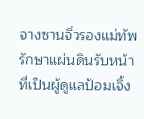จางซานจิ่วรองแม่ทัพรักษาแผ่นดินรับหน้าที่เป็นผู้ดูแลป้อมเจิ้ง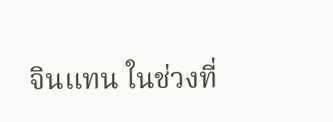จินแทน ในช่วงที่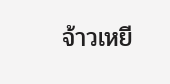จ้าวเหยี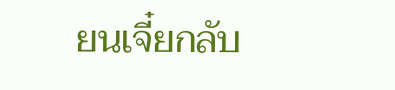ยนเจี๋ยกลับ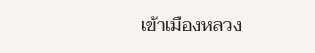เข้าเมืองหลวง